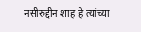नसीरुद्दीन शाह हे त्यांच्या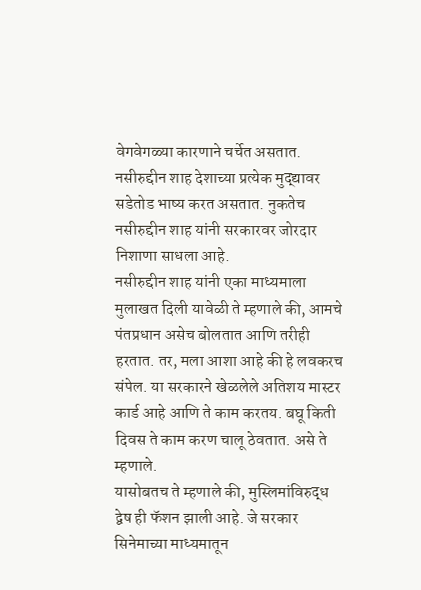वेगवेगळ्या कारणाने चर्चेत असतात. नसीरुद्दीन शाह देशाच्या प्रत्येक मुद्द्यावर सडेतोड भाष्य करत असतात. नुकतेच नसीरुद्दीन शाह यांनी सरकारवर जोरदार निशाणा साधला आहे.
नसीरुद्दीन शाह यांनी एका माध्यमाला मुलाखत दिली यावेळी ते म्हणाले की, आमचे पंतप्रधान असेच बोलतात आणि तरीही हरतात. तर, मला आशा आहे की हे लवकरच संपेल. या सरकारने खेळलेले अतिशय मास्टर कार्ड आहे आणि ते काम करतय. बघू किती दिवस ते काम करण चालू ठेवतात. असे ते म्हणाले.
यासोबतच ते म्हणाले की, मुस्लिमांविरुद्ध द्वेष ही फॅशन झाली आहे. जे सरकार सिनेमाच्या माध्यमातून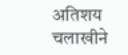अतिशय चलाखीने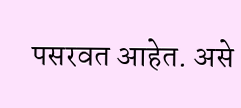पसरवत आहेत. असे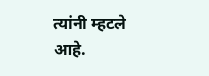त्यांनी म्हटले आहे.